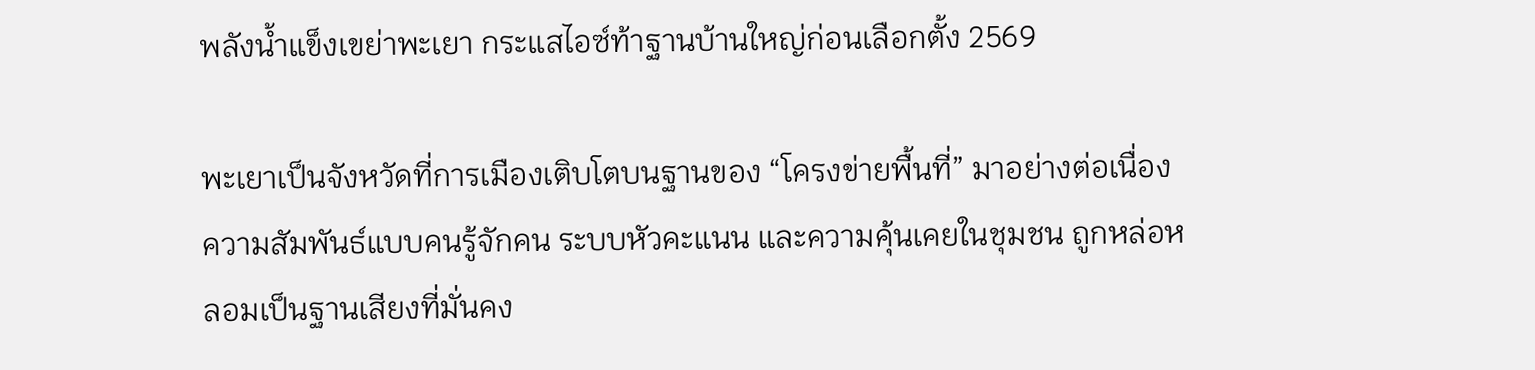พลังน้ำแข็งเขย่าพะเยา กระแสไอซ์ท้าฐานบ้านใหญ่ก่อนเลือกตั้ง 2569

พะเยาเป็นจังหวัดที่การเมืองเติบโตบนฐานของ “โครงข่ายพื้นที่” มาอย่างต่อเนื่อง ความสัมพันธ์แบบคนรู้จักคน ระบบหัวคะแนน และความคุ้นเคยในชุมชน ถูกหล่อหลอมเป็นฐานเสียงที่มั่นคง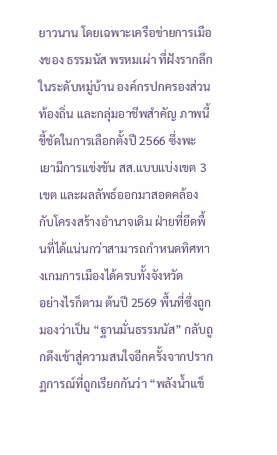ยาวนาน โดยเฉพาะเครือข่ายการเมืองของ ธรรมนัส พรหมเผ่า ที่ฝังรากลึกในระดับหมู่บ้าน องค์กรปกครองส่วนท้องถิ่น และกลุ่มอาชีพสำคัญ ภาพนี้ชี้ชัดในการเลือกตั้งปี 2566 ซึ่งพะเยามีการแข่งขัน สส.แบบแบ่งเขต 3 เขต และผลลัพธ์ออกมาสอดคล้องกับโครงสร้างอำนาจเดิม ฝ่ายที่ยึดพื้นที่ได้แน่นกว่าสามารถกำหนดทิศทางเกมการเมืองได้ครบทั้งจังหวัด
อย่างไรก็ตาม ต้นปี 2569 พื้นที่ซึ่งถูกมองว่าเป็น “ฐานมั่นธรรมนัส” กลับถูกดึงเข้าสู่ความสนใจอีกครั้งจากปรากฏการณ์ที่ถูกเรียกกันว่า “พลังน้ำแข็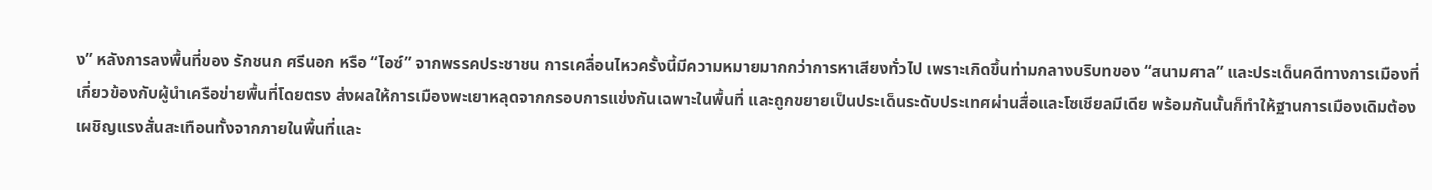ง” หลังการลงพื้นที่ของ รักชนก ศรีนอก หรือ “ไอซ์” จากพรรคประชาชน การเคลื่อนไหวครั้งนี้มีความหมายมากกว่าการหาเสียงทั่วไป เพราะเกิดขึ้นท่ามกลางบริบทของ “สนามศาล” และประเด็นคดีทางการเมืองที่เกี่ยวข้องกับผู้นำเครือข่ายพื้นที่โดยตรง ส่งผลให้การเมืองพะเยาหลุดจากกรอบการแข่งกันเฉพาะในพื้นที่ และถูกขยายเป็นประเด็นระดับประเทศผ่านสื่อและโซเชียลมีเดีย พร้อมกันนั้นก็ทำให้ฐานการเมืองเดิมต้องเผชิญแรงสั่นสะเทือนทั้งจากภายในพื้นที่และ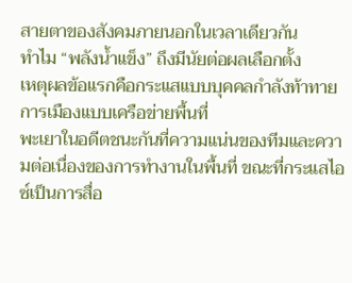สายตาของสังคมภายนอกในเวลาเดียวกัน
ทำไม “พลังน้ำแข็ง” ถึงมีนัยต่อผลเลือกตั้ง
เหตุผลข้อแรกคือกระแสแบบบุคคลกำลังท้าทายการเมืองแบบเครือข่ายพื้นที่
พะเยาในอดีตชนะกันที่ความแน่นของทีมและความต่อเนื่องของการทำงานในพื้นที่ ขณะที่กระแสไอซ์เป็นการสื่อ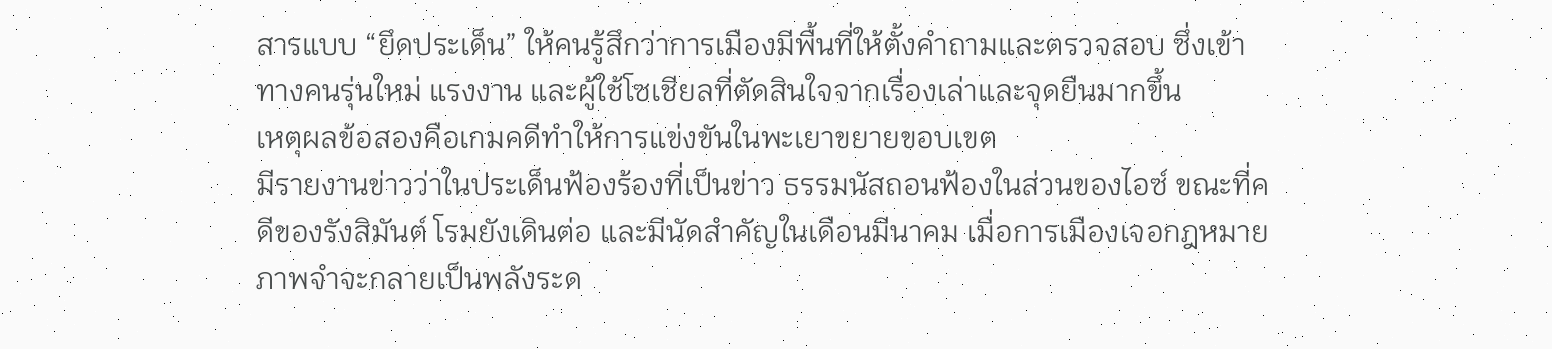สารแบบ “ยึดประเด็น” ให้คนรู้สึกว่าการเมืองมีพื้นที่ให้ตั้งคำถามและตรวจสอบ ซึ่งเข้าทางคนรุ่นใหม่ แรงงาน และผู้ใช้โซเชียลที่ตัดสินใจจากเรื่องเล่าและจุดยืนมากขึ้น
เหตุผลข้อสองคือเกมคดีทำให้การแข่งขันในพะเยาขยายขอบเขต
มีรายงานข่าวว่าในประเด็นฟ้องร้องที่เป็นข่าว ธรรมนัสถอนฟ้องในส่วนของไอซ์ ขณะที่คดีของรังสิมันต์ โรมยังเดินต่อ และมีนัดสำคัญในเดือนมีนาคม เมื่อการเมืองเจอกฎหมาย ภาพจำจะกลายเป็นพลังระด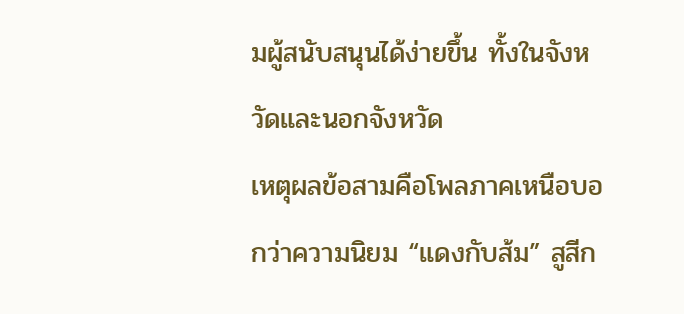มผู้สนับสนุนได้ง่ายขึ้น ทั้งในจังหวัดและนอกจังหวัด
เหตุผลข้อสามคือโพลภาคเหนือบอกว่าความนิยม “แดงกับส้ม” สูสีก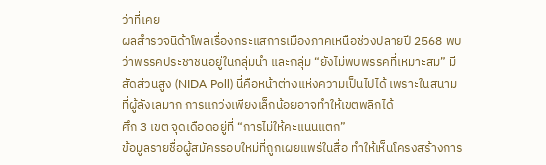ว่าที่เคย
ผลสำรวจนิด้าโพลเรื่องกระแสการเมืองภาคเหนือช่วงปลายปี 2568 พบว่าพรรคประชาชนอยู่ในกลุ่มนำ และกลุ่ม “ยังไม่พบพรรคที่เหมาะสม” มีสัดส่วนสูง (NIDA Poll) นี่คือหน้าต่างแห่งความเป็นไปได้ เพราะในสนามที่ผู้ลังเลมาก การแกว่งเพียงเล็กน้อยอาจทำให้เขตพลิกได้
ศึก 3 เขต จุดเดือดอยู่ที่ “การไม่ให้คะแนนแตก”
ข้อมูลรายชื่อผู้สมัครรอบใหม่ที่ถูกเผยแพร่ในสื่อ ทำให้เห็นโครงสร้างการ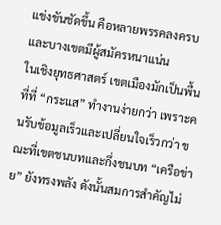แข่งขันชัดขึ้น คือหลายพรรคลงครบ และบางเขตมีผู้สมัครหนาแน่น
ในเชิงยุทธศาสตร์ เขตเมืองมักเป็นพื้นที่ที่ “กระแส” ทำงานง่ายกว่า เพราะคนรับข้อมูลเร็วและเปลี่ยนใจเร็วกว่า ขณะที่เขตชนบทและกึ่งชนบท “เครือข่าย” ยังทรงพลัง ดังนั้นสมการสำคัญไม่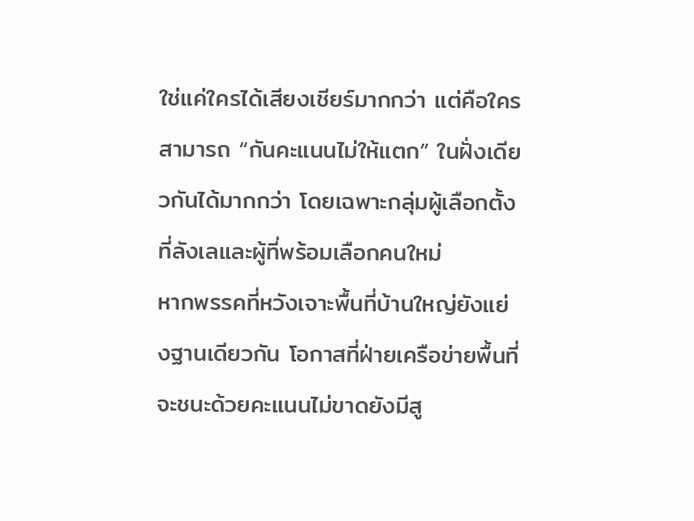ใช่แค่ใครได้เสียงเชียร์มากกว่า แต่คือใครสามารถ “กันคะแนนไม่ให้แตก” ในฝั่งเดียวกันได้มากกว่า โดยเฉพาะกลุ่มผู้เลือกตั้งที่ลังเลและผู้ที่พร้อมเลือกคนใหม่
หากพรรคที่หวังเจาะพื้นที่บ้านใหญ่ยังแย่งฐานเดียวกัน โอกาสที่ฝ่ายเครือข่ายพื้นที่จะชนะด้วยคะแนนไม่ขาดยังมีสู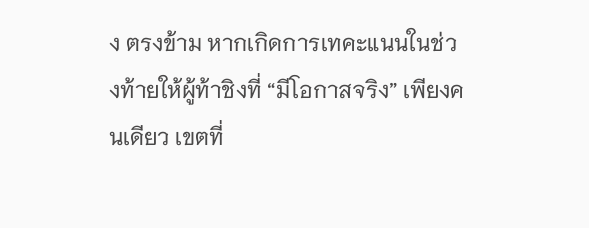ง ตรงข้าม หากเกิดการเทคะแนนในช่วงท้ายให้ผู้ท้าชิงที่ “มีโอกาสจริง” เพียงคนเดียว เขตที่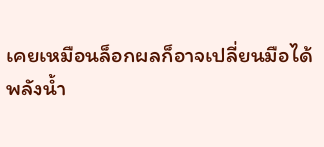เคยเหมือนล็อกผลก็อาจเปลี่ยนมือได้
พลังน้ำ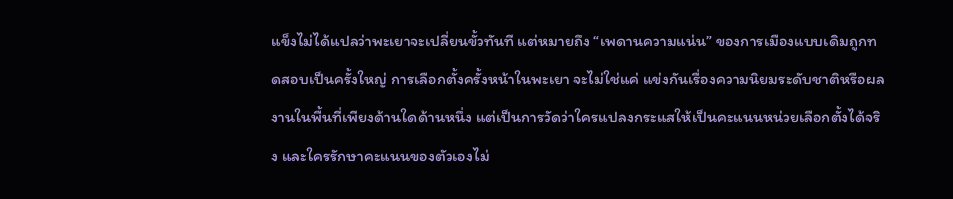แข็งไม่ได้แปลว่าพะเยาจะเปลี่ยนขั้วทันที แต่หมายถึง “เพดานความแน่น” ของการเมืองแบบเดิมถูกทดสอบเป็นครั้งใหญ่ การเลือกตั้งครั้งหน้าในพะเยา จะไม่ใช่แค่ แข่งกันเรื่องความนิยมระดับชาติหรือผลงานในพื้นที่เพียงด้านใดด้านหนึ่ง แต่เป็นการวัดว่าใครแปลงกระแสให้เป็นคะแนนหน่วยเลือกตั้งได้จริง และใครรักษาคะแนนของตัวเองไม่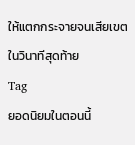ให้แตกกระจายจนเสียเขตในวินาทีสุดท้าย
Tag
ยอดนิยมในตอนนี้